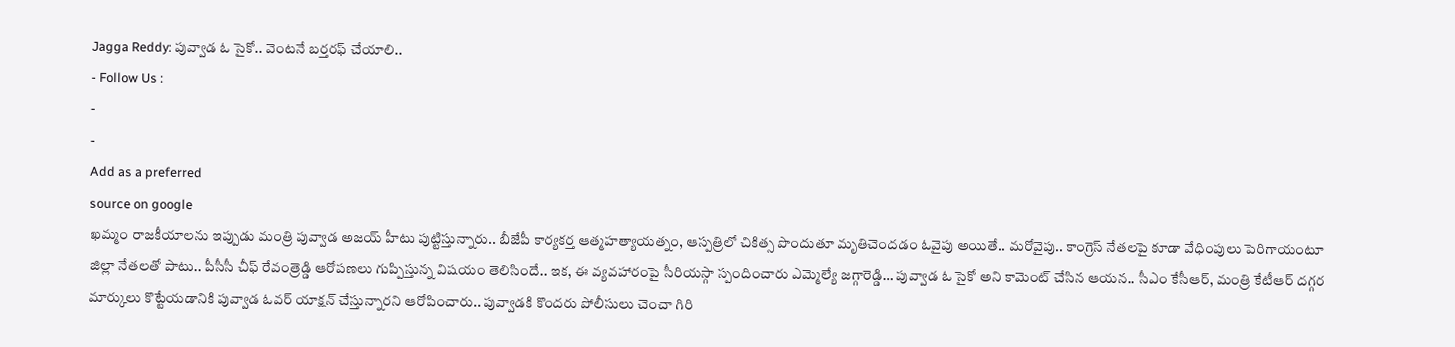Jagga Reddy: పువ్వాడ ఓ సైకో.. వెంటనే బర్తరఫ్ చేయాలి..
- Follow Us :
-
-
Add as a preferred
source on google
ఖమ్మం రాజకీయాలను ఇప్పుడు మంత్రి పువ్వాడ అజయ్ హీటు పుట్టిస్తున్నారు.. బీజేపీ కార్యకర్త ఆత్మహత్యాయత్నం, ఆస్పత్రిలో చికిత్స పొందుతూ మృతిచెందడం ఓవైపు అయితే.. మరోవైపు.. కాంగ్రెస్ నేతలపై కూడా వేధింపులు పెరిగాయంటూ జిల్లా నేతలతో పాటు.. పీసీసీ చీఫ్ రేవంత్రెడ్డి ఆరోపణలు గుప్పిస్తున్న విషయం తెలిసిందే.. ఇక, ఈ వ్యవహారంపై సీరియస్గా స్పందించారు ఎమ్మెల్యే జగ్గారెడ్డి… పువ్వాడ ఓ సైకో అని కామెంట్ చేసిన ఆయన.. సీఎం కేసీఆర్, మంత్రి కేటీఆర్ దగ్గర మార్కులు కొట్టేయడానికి పువ్వాడ ఓవర్ యాక్షన్ చేస్తున్నారని ఆరోపించారు.. పువ్వాడకి కొందరు పోలీసులు చెంచా గిరి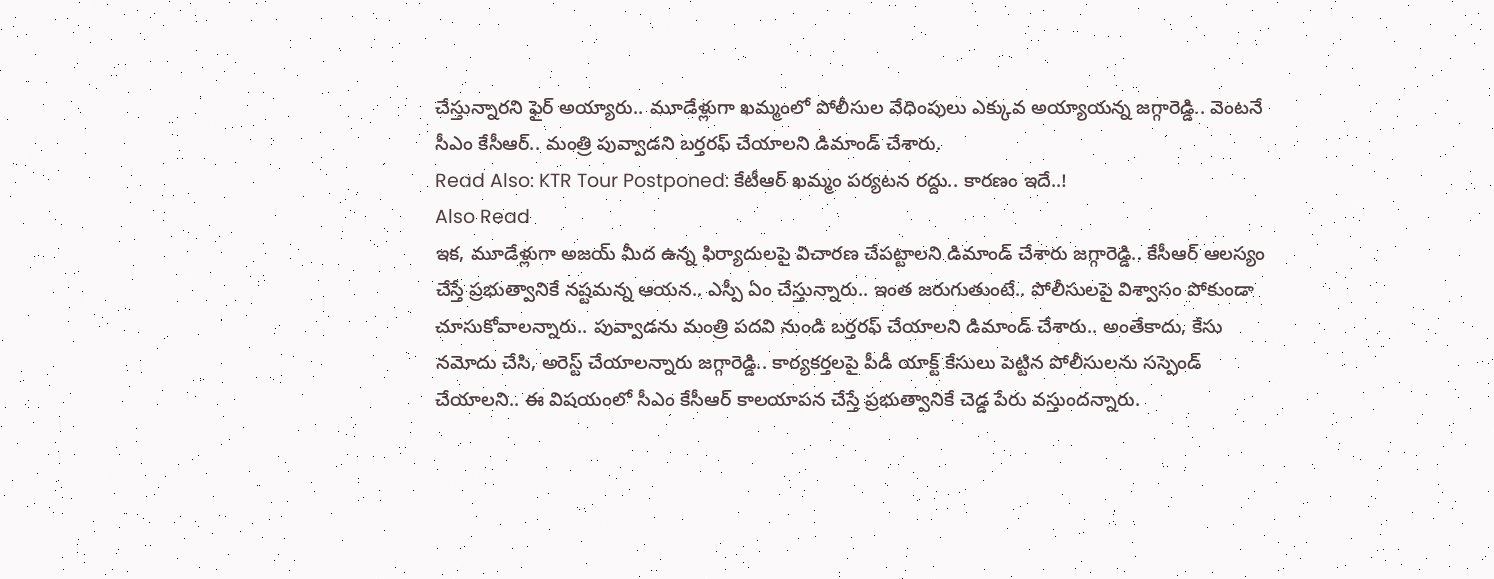చేస్తున్నారని ఫైర్ అయ్యారు.. మూడేళ్లుగా ఖమ్మంలో పోలీసుల వేధింపులు ఎక్కువ అయ్యాయన్న జగ్గారెడ్డి.. వెంటనే సీఎం కేసీఆర్.. మంత్రి పువ్వాడని బర్తరఫ్ చేయాలని డిమాండ్ చేశారు.
Read Also: KTR Tour Postponed: కేటీఆర్ ఖమ్మం పర్యటన రద్దు.. కారణం ఇదే..!
Also Read
ఇక, మూడేళ్లుగా అజయ్ మీద ఉన్న ఫిర్యాదులపై విచారణ చేపట్టాలని డిమాండ్ చేశారు జగ్గారెడ్డి.. కేసీఆర్ ఆలస్యం చేస్తే ప్రభుత్వానికే నష్టమన్న ఆయన.. ఎస్పీ ఏం చేస్తున్నారు.. ఇంత జరుగుతుంటే.. పోలీసులపై విశ్వాసం పోకుండా చూసుకోవాలన్నారు.. పువ్వాడను మంత్రి పదవి నుండి బర్తరఫ్ చేయాలని డిమాండ్ చేశారు.. అంతేకాదు, కేసు నమోదు చేసి, అరెస్ట్ చేయాలన్నారు జగ్గారెడ్డి.. కార్యకర్తలపై పీడీ యాక్ట్ కేసులు పెట్టిన పోలీసులను సస్పెండ్ చేయాలని.. ఈ విషయంలో సీఎం కేసీఆర్ కాలయాపన చేస్తే ప్రభుత్వానికే చెడ్డ పేరు వస్తుందన్నారు.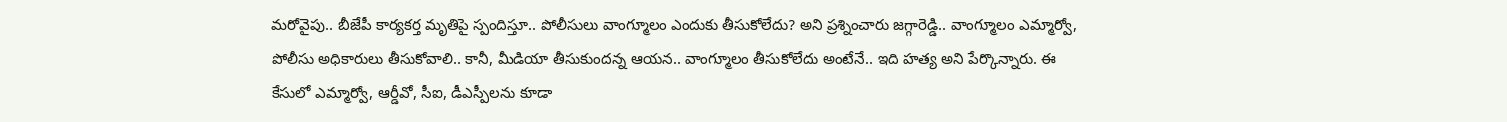మరోవైపు.. బీజేపీ కార్యకర్త మృతిపై స్పందిస్తూ.. పోలీసులు వాంగ్మూలం ఎందుకు తీసుకోలేదు? అని ప్రశ్నించారు జగ్గారెడ్డి.. వాంగ్మూలం ఎమ్మార్వో, పోలీసు అధికారులు తీసుకోవాలి.. కానీ, మీడియా తీసుకుందన్న ఆయన.. వాంగ్మూలం తీసుకోలేదు అంటేనే.. ఇది హత్య అని పేర్కొన్నారు. ఈ కేసులో ఎమ్మార్వో, ఆర్డీవో, సీఐ, డీఎస్పీలను కూడా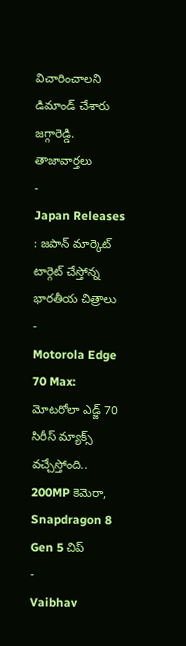విచారించాలని డిమాండ్ చేశారు జగ్గారెడ్డి.
తాజావార్తలు
-
Japan Releases : జపాన్ మార్కెట్ టార్గెట్ చేస్తోన్న భారతీయ చిత్రాలు
-
Motorola Edge 70 Max: మోటరోలా ఎడ్జ్ 70 సిరీస్ మ్యాక్స్ వచ్చేస్తోంది.. 200MP కెమెరా, Snapdragon 8 Gen 5 చిప్
-
Vaibhav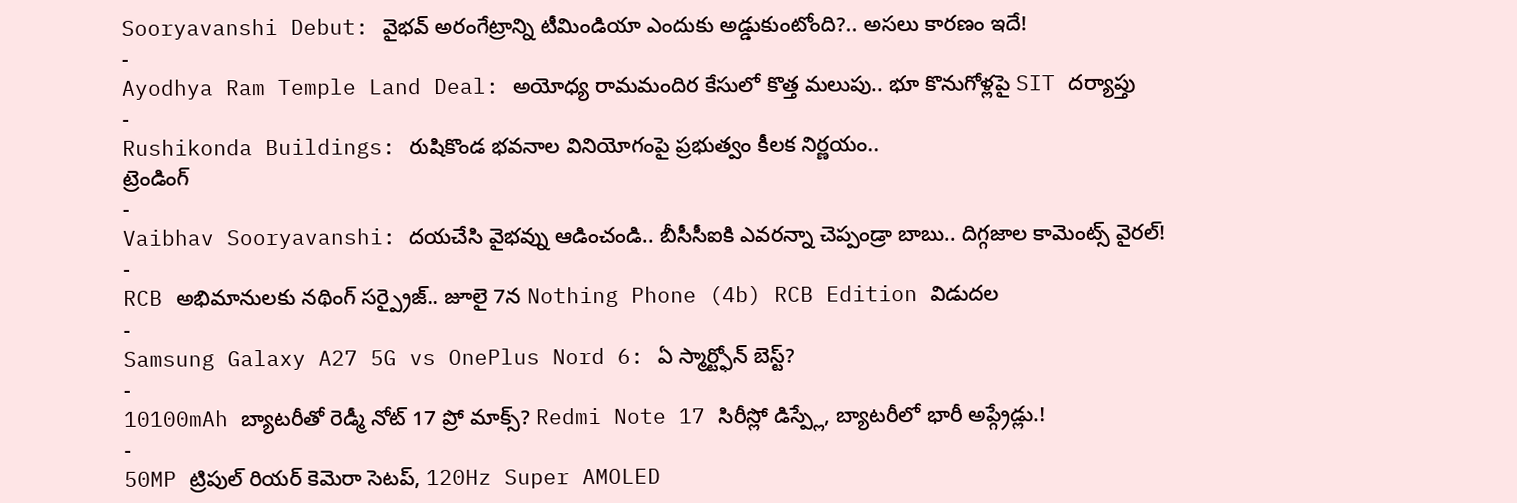Sooryavanshi Debut: వైభవ్ అరంగేట్రాన్ని టీమిండియా ఎందుకు అడ్డుకుంటోంది?.. అసలు కారణం ఇదే!
-
Ayodhya Ram Temple Land Deal: అయోధ్య రామమందిర కేసులో కొత్త మలుపు.. భూ కొనుగోళ్లపై SIT దర్యాప్తు
-
Rushikonda Buildings: రుషికొండ భవనాల వినియోగంపై ప్రభుత్వం కీలక నిర్ణయం..
ట్రెండింగ్
-
Vaibhav Sooryavanshi: దయచేసి వైభవ్ను ఆడించండి.. బీసీసీఐకి ఎవరన్నా చెప్పండ్రా బాబు.. దిగ్గజాల కామెంట్స్ వైరల్!
-
RCB అభిమానులకు నథింగ్ సర్ప్రైజ్.. జూలై 7న Nothing Phone (4b) RCB Edition విడుదల
-
Samsung Galaxy A27 5G vs OnePlus Nord 6: ఏ స్మార్ట్ఫోన్ బెస్ట్?
-
10100mAh బ్యాటరీతో రెడ్మీ నోట్ 17 ప్రో మాక్స్? Redmi Note 17 సిరీస్లో డిస్ప్లే, బ్యాటరీలో భారీ అప్గ్రేడ్లు.!
-
50MP ట్రిపుల్ రియర్ కెమెరా సెటప్, 120Hz Super AMOLED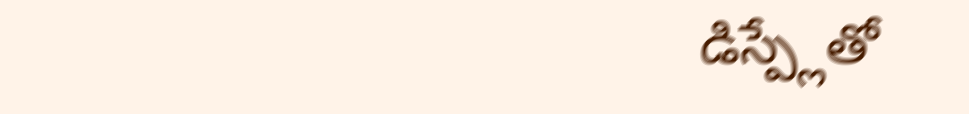డిస్ప్లేతో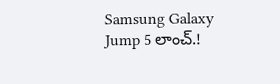Samsung Galaxy Jump 5 లాంచ్.!